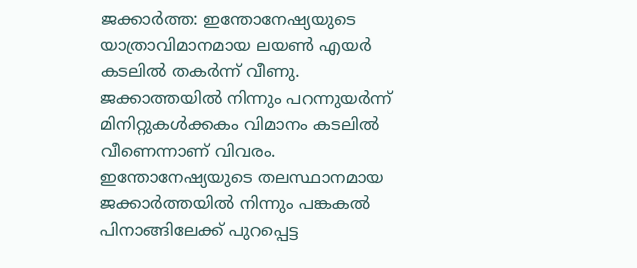ജക്കാര്‍ത്ത: ഇന്തോനേഷ്യയുടെ യാത്രാവിമാനമായ ലയണ്‍ എയര്‍ കടലില്‍ തകര്‍ന്ന് വീണു. ജക്കാത്തയില്‍ നിന്നും പറന്നുയര്‍ന്ന് മിനിറ്റുകള്‍ക്കകം വിമാനം കടലില്‍ വീണെന്നാണ് വിവരം. ഇന്തോനേഷ്യയുടെ തലസ്ഥാനമായ ജക്കാര്‍ത്തയില്‍ നിന്നും പങ്കകല്‍ പിനാങ്ങിലേക്ക് പുറപ്പെട്ട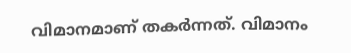വിമാനമാണ് തകര്‍ന്നത്. വിമാനം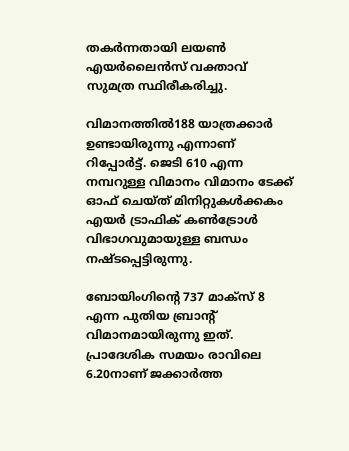തകര്‍ന്നതായി ലയണ്‍ എയര്‍ലൈന്‍സ് വക്താവ് സുമത്ര സ്ഥിരീകരിച്ചു.

വിമാനത്തില്‍188 യാത്രക്കാര്‍ ഉണ്ടായിരുന്നു എന്നാണ് റിപ്പോര്‍ട്ട്. ജെടി 610 എന്ന നമ്പറുള്ള വിമാനം വിമാനം ടേക്ക് ഓഫ് ചെയ്ത് മിനിറ്റുകള്‍ക്കകം എയര്‍ ട്രാഫിക് കണ്‍ട്രോള്‍ വിഭാഗവുമായുള്ള ബന്ധം നഷ്ടപ്പെട്ടിരുന്നു.

ബോയിംഗിന്റെ 737 മാക്‌സ് 8 എന്ന പുതിയ ബ്രാന്റ് വിമാനമായിരുന്നു ഇത്. പ്രാദേശിക സമയം രാവിലെ 6.20നാണ് ജക്കാര്‍ത്ത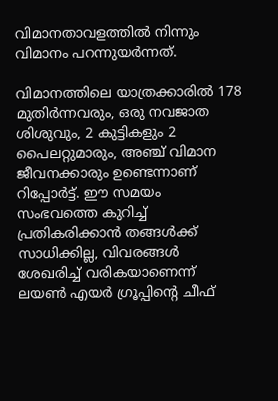വിമാനതാവളത്തില്‍ നിന്നും വിമാനം പറന്നുയര്‍ന്നത്.

വിമാനത്തിലെ യാത്രക്കാരില്‍ 178 മുതിര്‍ന്നവരും, ഒരു നവജാത ശിശുവും, 2 കുട്ടികളും 2 പൈലറ്റുമാരും, അഞ്ച് വിമാന ജീവനക്കാരും ഉണ്ടെന്നാണ് റിപ്പോര്‍ട്ട്. ഈ സമയം സംഭവത്തെ കുറിച്ച് പ്രതികരിക്കാന്‍ തങ്ങള്‍ക്ക് സാധിക്കില്ല, വിവരങ്ങള്‍ ശേഖരിച്ച് വരികയാണെന്ന് ലയണ്‍ എയര്‍ ഗ്രൂപ്പിന്റെ ചീഫ്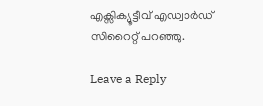എക്സിക്യൂട്ടീവ് എഡ്വാര്‍ഡ് സിറൈറ്റ് പറഞ്ഞു.

Leave a Reply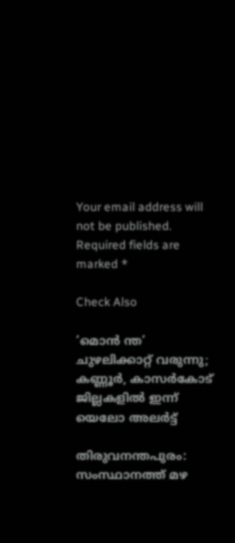Your email address will not be published. Required fields are marked *

Check Also

‘മൊന്‍ ന്ത’ ചുഴലിക്കാറ്റ് വരുന്നു;  കണ്ണൂര്‍, കാസര്‍കോട് ജില്ലകളില്‍ ഇന്ന് യെലോ അലര്‍ട്ട്

തിരുവനന്തപുരം: സംസ്ഥാനത്ത് മഴ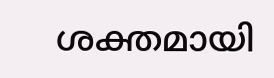ശക്തമായി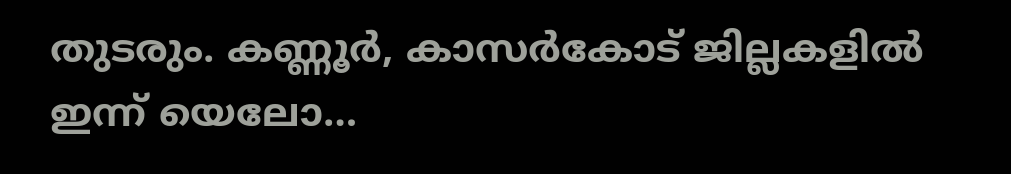തുടരും. കണ്ണൂര്‍, കാസര്‍കോട് ജില്ലകളില്‍ ഇന്ന് യെലോ…